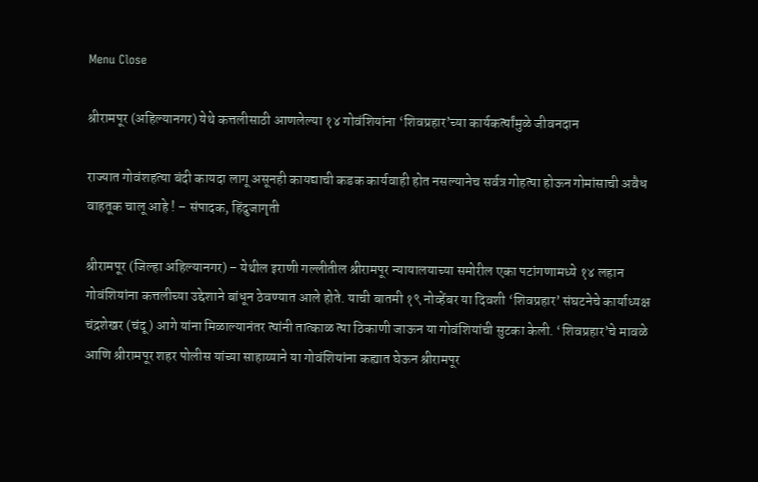Menu Close

श्रीरामपूर (अहिल्‍यानगर) येथे कत्तलीसाठी आणलेल्‍या १४ गोवंशियांना ‘शिवप्रहार’च्‍या कार्यकर्त्‍यांमुळे जीवनदान

राज्‍यात गोवंशहत्‍या बंदी कायदा लागू असूनही कायद्याची कडक कार्यवाही होत नसल्‍यानेच सर्वत्र गोहत्‍या होऊन गोमांसाची अवैध वाहतूक चालू आहे ! – संपादक, हिंदुजागृती

श्रीरामपूर (जिल्‍हा अहिल्‍यानगर) – येथील इराणी गल्लीतील श्रीरामपूर न्‍यायालयाच्‍या समोरील एका पटांगणामध्‍ये १४ लहान गोवंशियांना कत्तलीच्‍या उद्देशाने बांधून ठेवण्‍यात आले होते. याची बातमी १९ नोव्‍हेंबर या दिवशी ‘शिवप्रहार’ संघटनेचे कार्याध्‍यक्ष चंद्रशेखर (चंदू) आगे यांना मिळाल्‍यानंतर त्‍यांनी तात्‍काळ त्‍या ठिकाणी जाऊन या गोवंशियांची सुटका केली. ‘शिवप्रहार’चे मावळे आणि श्रीरामपूर शहर पोलीस यांच्‍या साहाय्‍याने या गोवंशियांना कह्यात घेऊन श्रीरामपूर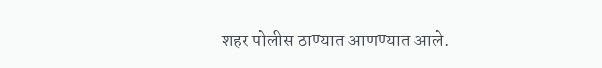शहर पोलीस ठाण्‍यात आणण्‍यात आले.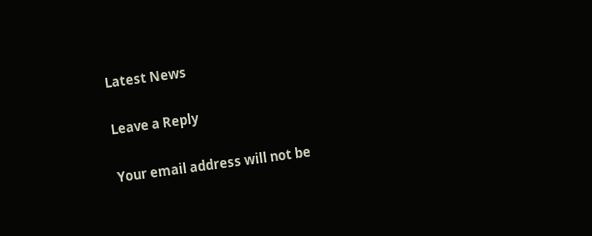Latest News

Leave a Reply

Your email address will not be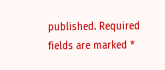published. Required fields are marked *